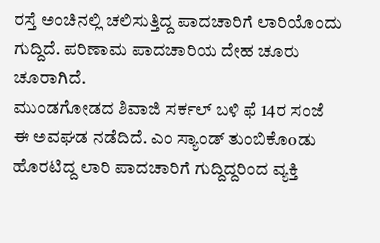ರಸ್ತೆ ಅಂಚಿನಲ್ಲಿ ಚಲಿಸುತ್ತಿದ್ದ ಪಾದಚಾರಿಗೆ ಲಾರಿಯೊಂದು ಗುದ್ದಿದೆ. ಪರಿಣಾಮ ಪಾದಚಾರಿಯ ದೇಹ ಚೂರು ಚೂರಾಗಿದೆ.
ಮುಂಡಗೋಡದ ಶಿವಾಜಿ ಸರ್ಕಲ್ ಬಳಿ ಫೆ 14ರ ಸಂಜೆ ಈ ಅವಘಡ ನಡೆದಿದೆ. ಎಂ ಸ್ಯಾಂಡ್ ತುಂಬಿಕೊoಡು ಹೊರಟಿದ್ದ ಲಾರಿ ಪಾದಚಾರಿಗೆ ಗುದ್ದಿದ್ದರಿಂದ ವ್ಯಕ್ತಿ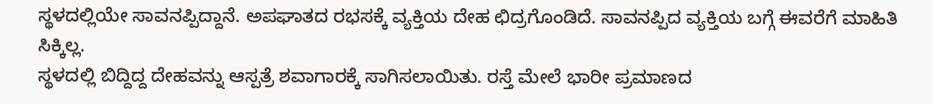ಸ್ಥಳದಲ್ಲಿಯೇ ಸಾವನಪ್ಪಿದ್ದಾನೆ. ಅಪಘಾತದ ರಭಸಕ್ಕೆ ವ್ಯಕ್ತಿಯ ದೇಹ ಛಿದ್ರಗೊಂಡಿದೆ. ಸಾವನಪ್ಪಿದ ವ್ಯಕ್ತಿಯ ಬಗ್ಗೆ ಈವರೆಗೆ ಮಾಹಿತಿ ಸಿಕ್ಕಿಲ್ಲ.
ಸ್ಥಳದಲ್ಲಿ ಬಿದ್ದಿದ್ದ ದೇಹವನ್ನು ಆಸ್ಪತ್ರೆ ಶವಾಗಾರಕ್ಕೆ ಸಾಗಿಸಲಾಯಿತು. ರಸ್ತೆ ಮೇಲೆ ಭಾರೀ ಪ್ರಮಾಣದ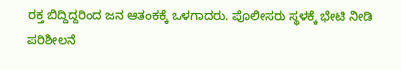ರಕ್ತ ಬಿದ್ದಿದ್ದರಿಂದ ಜನ ಆತಂಕಕ್ಕೆ ಒಳಗಾದರು. ಪೊಲೀಸರು ಸ್ಥಳಕ್ಕೆ ಭೇಟಿ ನೀಡಿ ಪರಿಶೀಲನೆ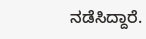ನಡೆಸಿದ್ದಾರೆ.